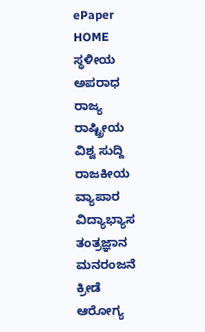ePaper
HOME
ಸ್ಥಳೀಯ
ಅಪರಾಧ
ರಾಜ್ಯ
ರಾಷ್ಟ್ರೀಯ
ವಿಶ್ವ ಸುದ್ದಿ
ರಾಜಕೀಯ
ವ್ಯಾಪಾರ
ವಿದ್ಯಾಭ್ಯಾಸ
ತಂತ್ರಜ್ಞಾನ
ಮನರಂಜನೆ
ಕ್ರೀಡೆ
ಆರೋಗ್ಯ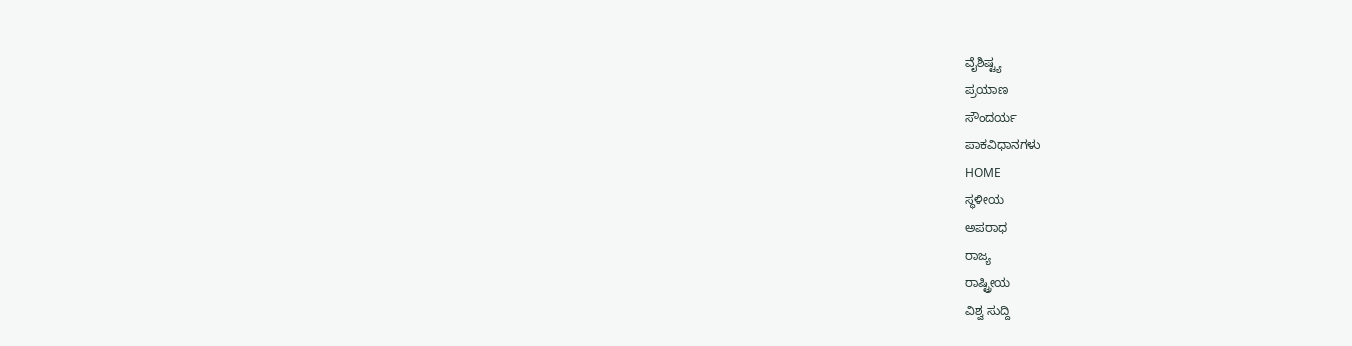ವೈಶಿಷ್ಟ್ಯ
ಪ್ರಯಾಣ
ಸೌಂದರ್ಯ
ಪಾಕವಿಧಾನಗಳು
HOME
ಸ್ಥಳೀಯ
ಅಪರಾಧ
ರಾಜ್ಯ
ರಾಷ್ಟ್ರೀಯ
ವಿಶ್ವ ಸುದ್ದಿ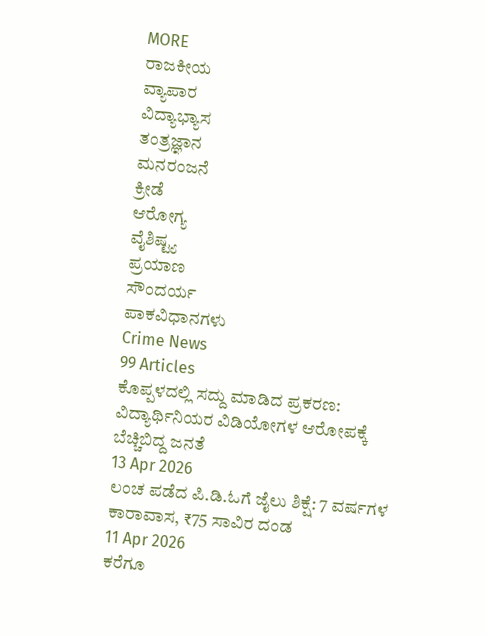MORE
ರಾಜಕೀಯ
ವ್ಯಾಪಾರ
ವಿದ್ಯಾಭ್ಯಾಸ
ತಂತ್ರಜ್ಞಾನ
ಮನರಂಜನೆ
ಕ್ರೀಡೆ
ಆರೋಗ್ಯ
ವೈಶಿಷ್ಟ್ಯ
ಪ್ರಯಾಣ
ಸೌಂದರ್ಯ
ಪಾಕವಿಧಾನಗಳು
Crime News
99 Articles
ಕೊಪ್ಪಳದಲ್ಲಿ ಸದ್ದು ಮಾಡಿದ ಪ್ರಕರಣ: ವಿದ್ಯಾರ್ಥಿನಿಯರ ವಿಡಿಯೋಗಳ ಆರೋಪಕ್ಕೆ ಬೆಚ್ಚಿಬಿದ್ದ ಜನತೆ
13 Apr 2026
ಲಂಚ ಪಡೆದ ಪಿ.ಡಿ.ಓಗೆ ಜೈಲು ಶಿಕ್ಷೆ: 7 ವರ್ಷಗಳ ಕಾರಾವಾಸ, ₹75 ಸಾವಿರ ದಂಡ
11 Apr 2026
ಕರೆಗೂ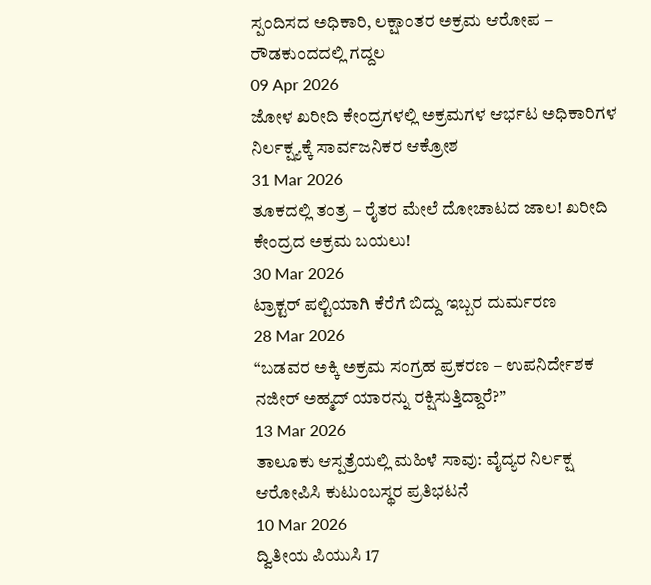ಸ್ಪಂದಿಸದ ಅಧಿಕಾರಿ, ಲಕ್ಷಾಂತರ ಅಕ್ರಮ ಆರೋಪ – ರೌಡಕುಂದದಲ್ಲಿ ಗದ್ದಲ
09 Apr 2026
ಜೋಳ ಖರೀದಿ ಕೇಂದ್ರಗಳಲ್ಲಿ ಅಕ್ರಮಗಳ ಆರ್ಭಟ ಅಧಿಕಾರಿಗಳ ನಿರ್ಲಕ್ಷ್ಯಕ್ಕೆ ಸಾರ್ವಜನಿಕರ ಆಕ್ರೋಶ
31 Mar 2026
ತೂಕದಲ್ಲಿ ತಂತ್ರ – ರೈತರ ಮೇಲೆ ದೋಚಾಟದ ಜಾಲ! ಖರೀದಿ ಕೇಂದ್ರದ ಅಕ್ರಮ ಬಯಲು!
30 Mar 2026
ಟ್ರಾಕ್ಟರ್ ಪಲ್ಟಿಯಾಗಿ ಕೆರೆಗೆ ಬಿದ್ದು ಇಬ್ಬರ ದುರ್ಮರಣ
28 Mar 2026
“ಬಡವರ ಅಕ್ಕಿ ಅಕ್ರಮ ಸಂಗ್ರಹ ಪ್ರಕರಣ – ಉಪನಿರ್ದೇಶಕ ನಜೀರ್ ಅಹ್ಮದ್ ಯಾರನ್ನು ರಕ್ಷಿಸುತ್ತಿದ್ದಾರೆ?”
13 Mar 2026
ತಾಲೂಕು ಆಸ್ಪತ್ರೆಯಲ್ಲಿ ಮಹಿಳೆ ಸಾವು: ವೈದ್ಯರ ನಿರ್ಲಕ್ಷ ಆರೋಪಿಸಿ ಕುಟುಂಬಸ್ಥರ ಪ್ರತಿಭಟನೆ
10 Mar 2026
ದ್ವಿತೀಯ ಪಿಯುಸಿ 17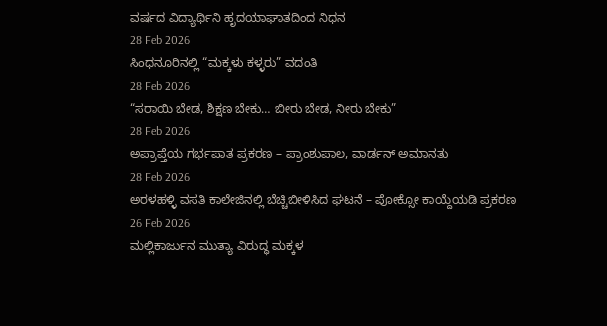ವರ್ಷದ ವಿದ್ಯಾರ್ಥಿನಿ ಹೃದಯಾಘಾತದಿಂದ ನಿಧನ
28 Feb 2026
ಸಿಂಧನೂರಿನಲ್ಲಿ “ಮಕ್ಕಳು ಕಳ್ಳರು” ವದಂತಿ
28 Feb 2026
“ಸರಾಯಿ ಬೇಡ, ಶಿಕ್ಷಣ ಬೇಕು… ಬೀರು ಬೇಡ, ನೀರು ಬೇಕು”
28 Feb 2026
ಅಪ್ರಾಪ್ತೆಯ ಗರ್ಭಪಾತ ಪ್ರಕರಣ – ಪ್ರಾಂಶುಪಾಲ, ವಾರ್ಡನ್ ಅಮಾನತು
28 Feb 2026
ಅರಳಹಳ್ಳಿ ವಸತಿ ಕಾಲೇಜಿನಲ್ಲಿ ಬೆಚ್ಚಿಬೀಳಿಸಿದ ಘಟನೆ – ಪೋಕ್ಸೋ ಕಾಯ್ದೆಯಡಿ ಪ್ರಕರಣ
26 Feb 2026
ಮಲ್ಲಿಕಾರ್ಜುನ ಮುತ್ಯಾ ವಿರುದ್ಧ ಮಕ್ಕಳ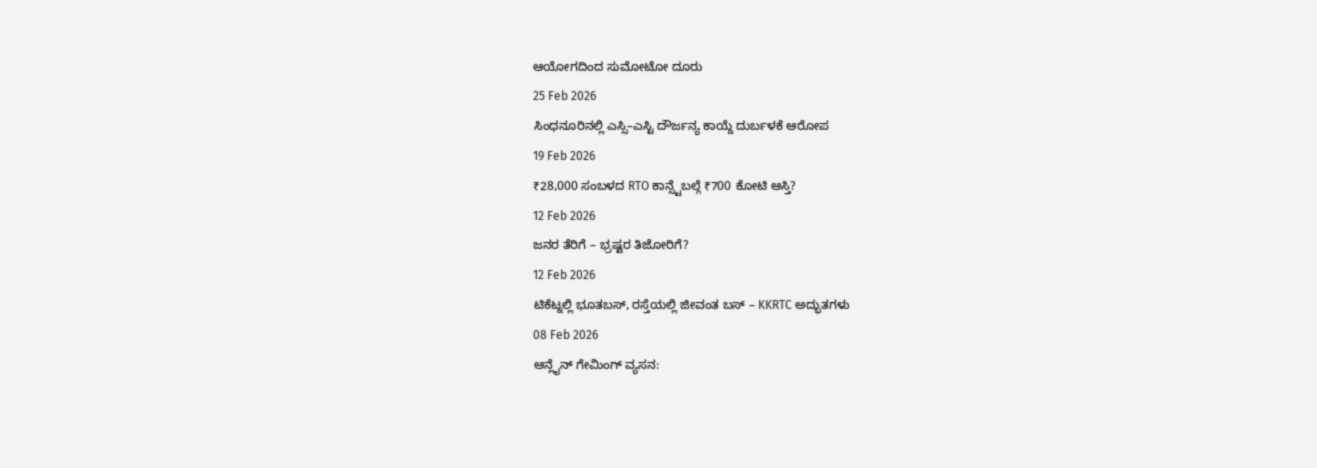ಆಯೋಗದಿಂದ ಸುಮೋಟೋ ದೂರು
25 Feb 2026
ಸಿಂಧನೂರಿನಲ್ಲಿ ಎಸ್ಸಿ–ಎಸ್ಟಿ ದೌರ್ಜನ್ಯ ಕಾಯ್ದೆ ದುರ್ಬಳಕೆ ಆರೋಪ
19 Feb 2026
₹28,000 ಸಂಬಳದ RTO ಕಾನ್ಸ್ಟೆಬಲ್ಗೆ ₹700 ಕೋಟಿ ಆಸ್ತಿ?
12 Feb 2026
ಜನರ ತೆರಿಗೆ – ಭ್ರಷ್ಟರ ತಿಜೋರಿಗೆ?
12 Feb 2026
ಟಿಕೆಟ್ನಲ್ಲಿ ಭೂತಬಸ್, ರಸ್ತೆಯಲ್ಲಿ ಜೀವಂತ ಬಸ್ – KKRTC ಅದ್ಭುತಗಳು
08 Feb 2026
ಆನ್ಲೈನ್ ಗೇಮಿಂಗ್ ವ್ಯಸನ: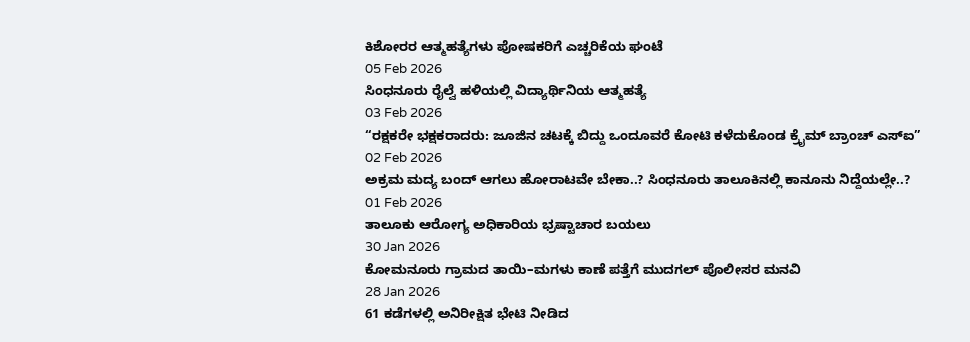ಕಿಶೋರರ ಆತ್ಮಹತ್ಯೆಗಳು ಪೋಷಕರಿಗೆ ಎಚ್ಚರಿಕೆಯ ಘಂಟೆ
05 Feb 2026
ಸಿಂಧನೂರು ರೈಲ್ವೆ ಹಳಿಯಲ್ಲಿ ವಿದ್ಯಾರ್ಥಿನಿಯ ಆತ್ಮಹತ್ಯೆ
03 Feb 2026
“ರಕ್ಷಕರೇ ಭಕ್ಷಕರಾದರು: ಜೂಜಿನ ಚಟಕ್ಕೆ ಬಿದ್ದು ಒಂದೂವರೆ ಕೋಟಿ ಕಳೆದುಕೊಂಡ ಕ್ರೈಮ್ ಬ್ರಾಂಚ್ ಎಸ್ಐ”
02 Feb 2026
ಅಕ್ರಮ ಮದ್ಯ ಬಂದ್ ಆಗಲು ಹೋರಾಟವೇ ಬೇಕಾ..? ಸಿಂಧನೂರು ತಾಲೂಕಿನಲ್ಲಿ ಕಾನೂನು ನಿದ್ದೆಯಲ್ಲೇ..?
01 Feb 2026
ತಾಲೂಕು ಆರೋಗ್ಯ ಅಧಿಕಾರಿಯ ಭ್ರಷ್ಟಾಚಾರ ಬಯಲು
30 Jan 2026
ಕೋಮನೂರು ಗ್ರಾಮದ ತಾಯಿ–ಮಗಳು ಕಾಣೆ ಪತ್ತೆಗೆ ಮುದಗಲ್ ಪೊಲೀಸರ ಮನವಿ
28 Jan 2026
61 ಕಡೆಗಳಲ್ಲಿ ಅನಿರೀಕ್ಷಿತ ಭೇಟಿ ನೀಡಿದ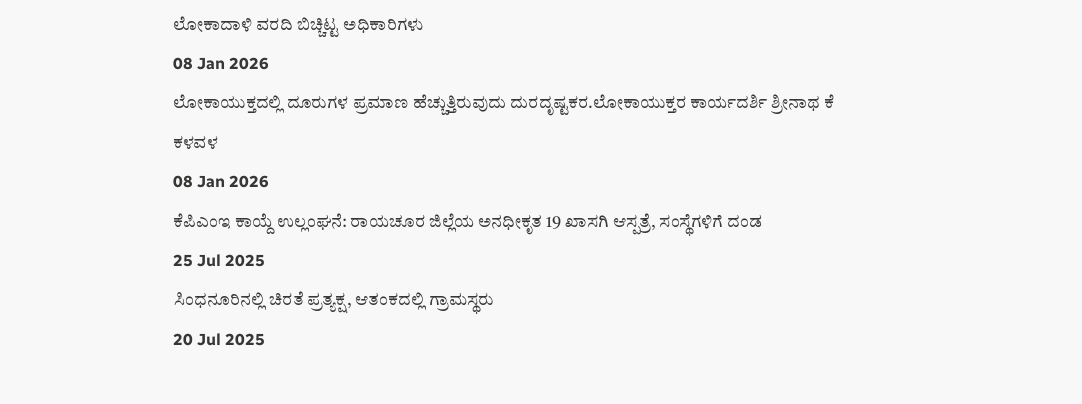ಲೋಕಾದಾಳಿ ವರದಿ ಬಿಚ್ಚಿಟ್ಟ ಅಧಿಕಾರಿಗಳು
08 Jan 2026
ಲೋಕಾಯುಕ್ತದಲ್ಲಿ ದೂರುಗಳ ಪ್ರಮಾಣ ಹೆಚ್ಚುತ್ತಿರುವುದು ದುರದೃಷ್ಟಕರ.ಲೋಕಾಯುಕ್ತರ ಕಾರ್ಯದರ್ಶಿ ಶ್ರೀನಾಥ ಕೆ ಕಳವಳ
08 Jan 2026
ಕೆಪಿಎಂಇ ಕಾಯ್ದೆ ಉಲ್ಲಂಘನೆ: ರಾಯಚೂರ ಜಿಲ್ಲೆಯ ಅನಧೀಕೃತ 19 ಖಾಸಗಿ ಆಸ್ಪತ್ರೆ, ಸಂಸ್ಥೆಗಳಿಗೆ ದಂಡ
25 Jul 2025
ಸಿಂಧನೂರಿನಲ್ಲಿ ಚಿರತೆ ಪ್ರತ್ಯಕ್ಷ, ಆತಂಕದಲ್ಲಿ ಗ್ರಾಮಸ್ಥರು
20 Jul 2025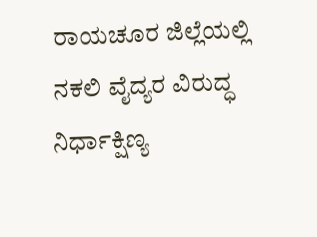ರಾಯಚೂರ ಜಿಲ್ಲೆಯಲ್ಲಿ ನಕಲಿ ವೈದ್ಯರ ವಿರುದ್ಧ ನಿರ್ಧಾಕ್ಷಿಣ್ಯ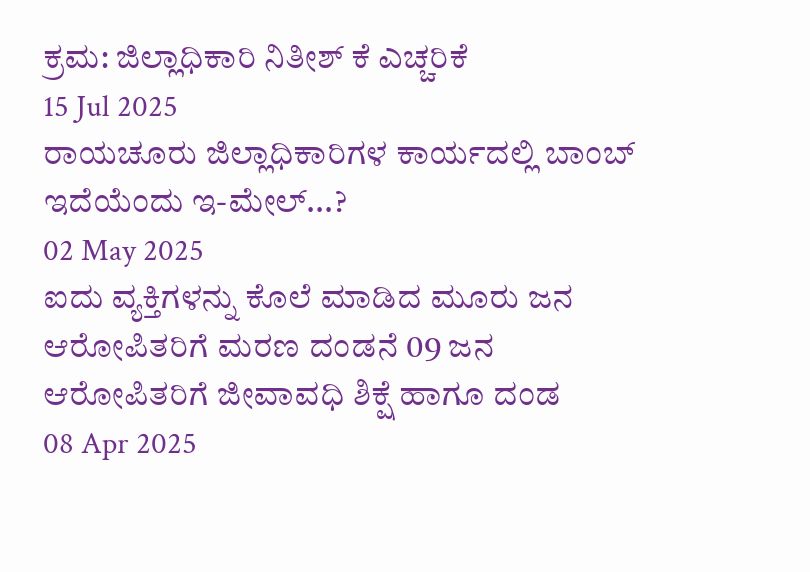ಕ್ರಮ: ಜಿಲ್ಲಾಧಿಕಾರಿ ನಿತೀಶ್ ಕೆ ಎಚ್ಚರಿಕೆ
15 Jul 2025
ರಾಯಚೂರು ಜಿಲ್ಲಾಧಿಕಾರಿಗಳ ಕಾರ್ಯದಲ್ಲಿ ಬಾಂಬ್ ಇದೆಯೆಂದು ಇ-ಮೇಲ್...?
02 May 2025
ಐದು ವ್ಯಕ್ತಿಗಳನ್ನು ಕೊಲೆ ಮಾಡಿದ ಮೂರು ಜನ ಆರೋಪಿತರಿಗೆ ಮರಣ ದಂಡನೆ 09 ಜನ ಆರೋಪಿತರಿಗೆ ಜೀವಾವಧಿ ಶಿಕ್ಷೆ ಹಾಗೂ ದಂಡ
08 Apr 2025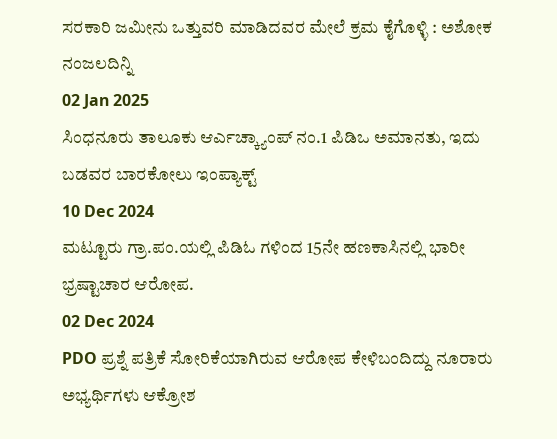ಸರಕಾರಿ ಜಮೀನು ಒತ್ತುವರಿ ಮಾಡಿದವರ ಮೇಲೆ ಕ್ರಮ ಕೈಗೊಳ್ಳಿ : ಅಶೋಕ ನಂಜಲದಿನ್ನಿ
02 Jan 2025
ಸಿಂಧನೂರು ತಾಲೂಕು ಆರ್ಎಚ್ಕ್ಯಾಂಪ್ ನಂ.1 ಪಿಡಿಒ ಅಮಾನತು, ಇದು ಬಡವರ ಬಾರಕೋಲು ಇಂಪ್ಯಾಕ್ಟ್
10 Dec 2024
ಮಟ್ಟೂರು ಗ್ರಾ.ಪಂ.ಯಲ್ಲಿ ಪಿಡಿಓ ಗಳಿಂದ 15ನೇ ಹಣಕಾಸಿನಲ್ಲಿ ಭಾರೀ ಭ್ರಷ್ಟಾಚಾರ ಆರೋಪ.
02 Dec 2024
PDO ಪ್ರಶ್ನೆ ಪತ್ರಿಕೆ ಸೋರಿಕೆಯಾಗಿರುವ ಆರೋಪ ಕೇಳಿಬಂದಿದ್ದು ನೂರಾರು ಅಭ್ಯರ್ಥಿಗಳು ಆಕ್ರೋಶ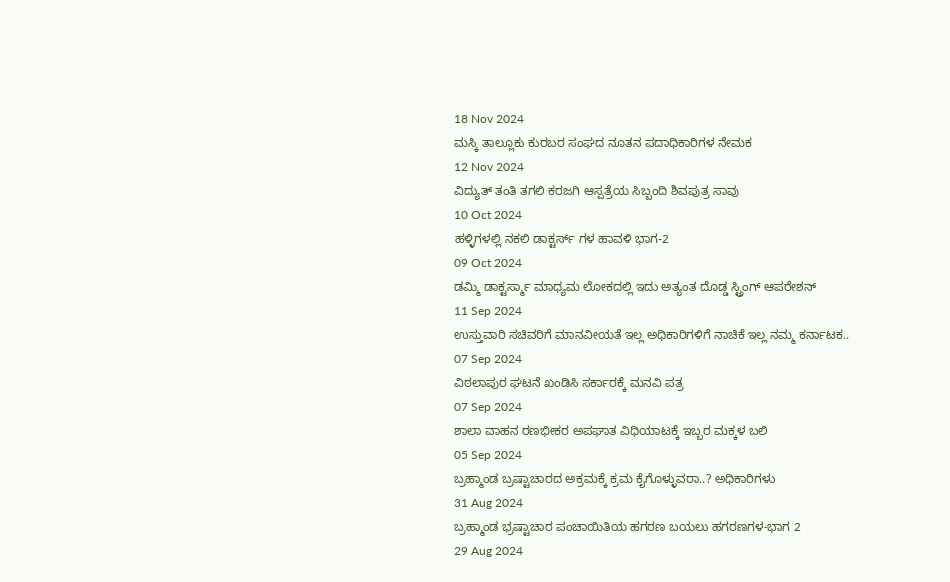18 Nov 2024
ಮಸ್ಕಿ ತಾಲ್ಲೂಕು ಕುರಬರ ಸಂಘದ ನೂತನ ಪದಾಧಿಕಾರಿಗಳ ನೇಮಕ
12 Nov 2024
ವಿದ್ಯುತ್ ತಂತಿ ತಗಲಿ ಕರಜಗಿ ಆಸ್ಪತ್ರೆಯ ಸಿಬ್ಬಂದಿ ಶಿವಪುತ್ರ ಸಾವು
10 Oct 2024
ಹಳ್ಳಿಗಳಲ್ಲಿ ನಕಲಿ ಡಾಕ್ಟರ್ಸ್ ಗಳ ಹಾವಳಿ ಭಾಗ-2
09 Oct 2024
ಡಮ್ಮಿ ಡಾಕ್ಟರ್ಸ್ಮಾ ಮಾಧ್ಯಮ ಲೋಕದಲ್ಲಿ ಇದು ಅತ್ಯಂತ ದೊಡ್ಡ ಸ್ಟ್ರಿಂಗ್ ಆಪರೇಶನ್
11 Sep 2024
ಉಸ್ತುವಾರಿ ಸಚಿವರಿಗೆ ಮಾನವೀಯತೆ ಇಲ್ಲ ಅಧಿಕಾರಿಗಳಿಗೆ ನಾಚಿಕೆ ಇಲ್ಲ ನಮ್ಮ ಕರ್ನಾಟಕ..
07 Sep 2024
ವಿಠಲಾಪುರ ಘಟನೆ ಖಂಡಿಸಿ ಸರ್ಕಾರಕ್ಕೆ ಮನವಿ ಪತ್ರ
07 Sep 2024
ಶಾಲಾ ವಾಹನ ರಣಭೀಕರ ಅಪಘಾತ ವಿಧಿಯಾಟಕ್ಕೆ ಇಬ್ಬರ ಮಕ್ಕಳ ಬಲಿ
05 Sep 2024
ಬ್ರಹ್ಮಾಂಡ ಬ್ರಷ್ಟಾಚಾರದ ಅಕ್ರಮಕ್ಕೆ ಕ್ರಮ ಕೈಗೊಳ್ಳುವರಾ..? ಅಧಿಕಾರಿಗಳು
31 Aug 2024
ಬ್ರಹ್ಮಾಂಡ ಭ್ರಷ್ಟಾಚಾರ ಪಂಚಾಯಿತಿಯ ಹಗರಣ ಬಯಲು ಹಗರಣಗಳ-ಭಾಗ 2
29 Aug 2024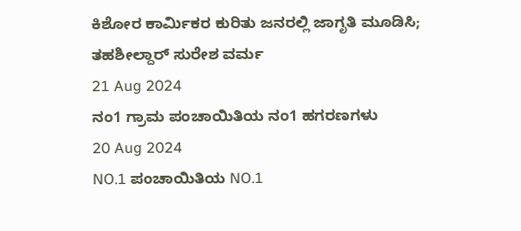ಕಿಶೋರ ಕಾರ್ಮಿಕರ ಕುರಿತು ಜನರಲ್ಲಿ ಜಾಗೃತಿ ಮೂಡಿಸಿ; ತಹಶೀಲ್ದಾರ್ ಸುರೇಶ ವರ್ಮ
21 Aug 2024
ನಂ1 ಗ್ರಾಮ ಪಂಚಾಯಿತಿಯ ನಂ1 ಹಗರಣಗಳು
20 Aug 2024
NO.1 ಪಂಚಾಯಿತಿಯ NO.1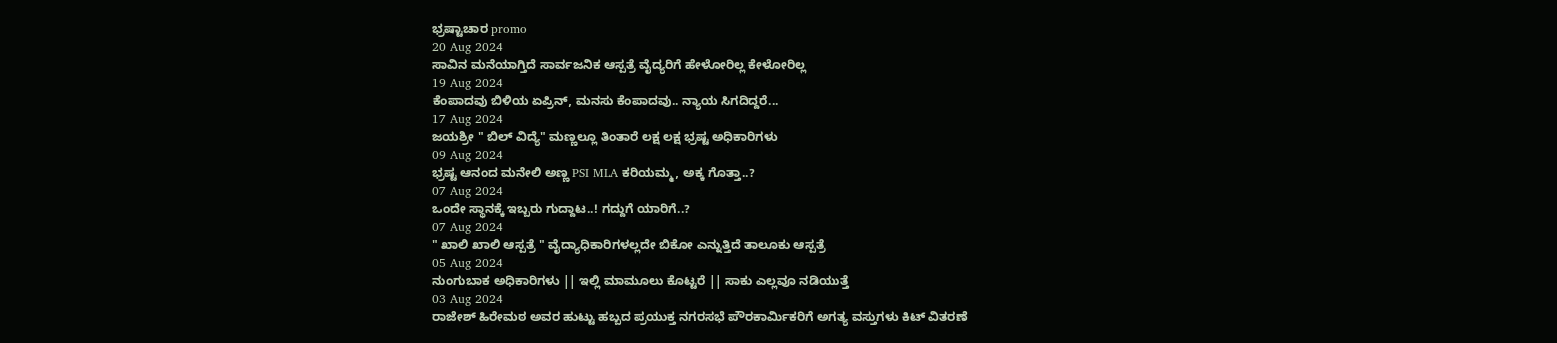ಭ್ರಷ್ಟಾಚಾರ promo
20 Aug 2024
ಸಾವಿನ ಮನೆಯಾಗ್ತಿದೆ ಸಾರ್ವಜನಿಕ ಆಸ್ಪತ್ರೆ ವೈದ್ಯರಿಗೆ ಹೇಳೋರಿಲ್ಲ ಕೇಳೋರಿಲ್ಲ
19 Aug 2024
ಕೆಂಪಾದವು ಬಿಳಿಯ ಏಪ್ರಿನ್, ಮನಸು ಕೆಂಪಾದವು.. ನ್ಯಾಯ ಸಿಗದಿದ್ದರೆ...
17 Aug 2024
ಜಯಶ್ರೀ " ಬಿಲ್ ವಿದ್ಯೆ" ಮಣ್ಣಲ್ಲೂ ತಿಂತಾರೆ ಲಕ್ಷ ಲಕ್ಷ ಭ್ರಷ್ಟ ಅಧಿಕಾರಿಗಳು
09 Aug 2024
ಭ್ರಷ್ಟ ಆನಂದ ಮನೇಲಿ ಅಣ್ಣ PSI MLA ಕರಿಯಮ್ಮ, ಅಕ್ಕ ಗೊತ್ತಾ..?
07 Aug 2024
ಒಂದೇ ಸ್ಥಾನಕ್ಕೆ ಇಬ್ಬರು ಗುದ್ದಾಟ..! ಗದ್ದುಗೆ ಯಾರಿಗೆ..?
07 Aug 2024
" ಖಾಲಿ ಖಾಲಿ ಆಸ್ಪತ್ರೆ " ವೈದ್ಯಾಧಿಕಾರಿಗಳಲ್ಲದೇ ಬಿಕೋ ಎನ್ನುತ್ತಿದೆ ತಾಲೂಕು ಆಸ್ಪತ್ರೆ
05 Aug 2024
ನುಂಗುಬಾಕ ಅಧಿಕಾರಿಗಳು || ಇಲ್ಲಿ ಮಾಮೂಲು ಕೊಟ್ಟರೆ || ಸಾಕು ಎಲ್ಲವೂ ನಡಿಯುತ್ತೆ
03 Aug 2024
ರಾಜೇಶ್ ಹಿರೇಮಠ ಅವರ ಹುಟ್ಟು ಹಬ್ಬದ ಪ್ರಯುಕ್ತ ನಗರಸಭೆ ಪೌರಕಾರ್ಮಿಕರಿಗೆ ಅಗತ್ಯ ವಸ್ತುಗಳು ಕಿಟ್ ವಿತರಣೆ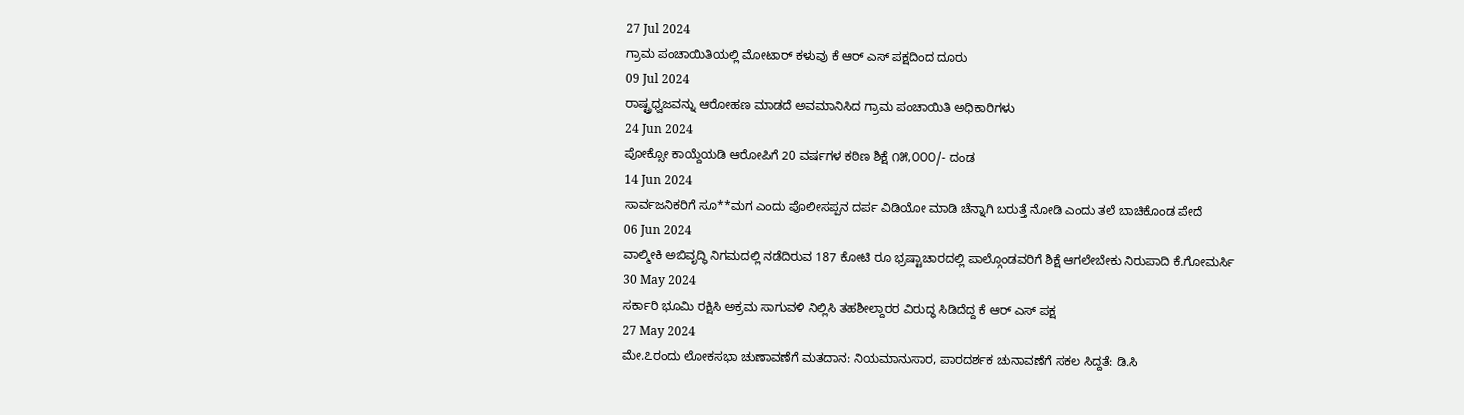27 Jul 2024
ಗ್ರಾಮ ಪಂಚಾಯಿತಿಯಲ್ಲಿ ಮೋಟಾರ್ ಕಳುವು ಕೆ ಆರ್ ಎಸ್ ಪಕ್ಷದಿಂದ ದೂರು
09 Jul 2024
ರಾಷ್ಟ್ರಧ್ವಜವನ್ನು ಆರೋಹಣ ಮಾಡದೆ ಅವಮಾನಿಸಿದ ಗ್ರಾಮ ಪಂಚಾಯಿತಿ ಅಧಿಕಾರಿಗಳು
24 Jun 2024
ಪೋಕ್ಸೋ ಕಾಯ್ದೆಯಡಿ ಆರೋಪಿಗೆ 20 ವರ್ಷಗಳ ಕಠಿಣ ಶಿಕ್ಷೆ ೧೫,೦೦೦/- ದಂಡ
14 Jun 2024
ಸಾರ್ವಜನಿಕರಿಗೆ ಸೂ**ಮಗ ಎಂದು ಪೊಲೀಸಪ್ಪನ ದರ್ಪ ವಿಡಿಯೋ ಮಾಡಿ ಚೆನ್ನಾಗಿ ಬರುತ್ತೆ ನೋಡಿ ಎಂದು ತಲೆ ಬಾಚಿಕೊಂಡ ಪೇದೆ
06 Jun 2024
ವಾಲ್ಮೀಕಿ ಅಬಿವೃದ್ಧಿ ನಿಗಮದಲ್ಲಿ ನಡೆದಿರುವ 187 ಕೋಟಿ ರೂ ಭ್ರಷ್ಟಾಚಾರದಲ್ಲಿ ಪಾಲ್ಗೊಂಡವರಿಗೆ ಶಿಕ್ಷೆ ಆಗಲೇಬೇಕು ನಿರುಪಾದಿ ಕೆ.ಗೋಮರ್ಸಿ
30 May 2024
ಸರ್ಕಾರಿ ಭೂಮಿ ರಕ್ಷಿಸಿ ಅಕ್ರಮ ಸಾಗುವಳಿ ನಿಲ್ಲಿಸಿ ತಹಶೀಲ್ದಾರರ ವಿರುದ್ಧ ಸಿಡಿದೆದ್ದ ಕೆ ಆರ್ ಎಸ್ ಪಕ್ಷ
27 May 2024
ಮೇ.೭ರಂದು ಲೋಕಸಭಾ ಚುಣಾವಣೆಗೆ ಮತದಾನ: ನಿಯಮಾನುಸಾರ, ಪಾರದರ್ಶಕ ಚುನಾವಣೆಗೆ ಸಕಲ ಸಿದ್ದತೆ: ಡಿ.ಸಿ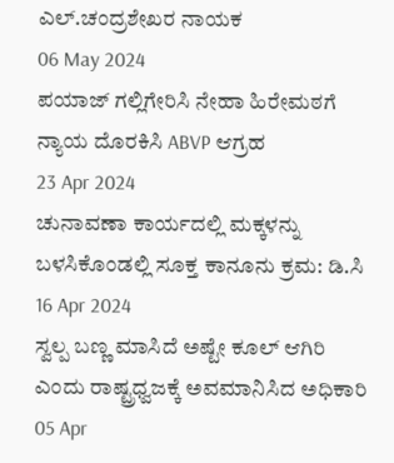ಎಲ್.ಚಂದ್ರಶೇಖರ ನಾಯಕ
06 May 2024
ಪಯಾಜ್ ಗಲ್ಲಿಗೇರಿಸಿ ನೇಹಾ ಹಿರೇಮಠಗೆ ನ್ಯಾಯ ದೊರಕಿಸಿ ABVP ಆಗ್ರಹ
23 Apr 2024
ಚುನಾವಣಾ ಕಾರ್ಯದಲ್ಲಿ ಮಕ್ಕಳನ್ನು ಬಳಸಿಕೊಂಡಲ್ಲಿ ಸೂಕ್ತ ಕಾನೂನು ಕ್ರಮ: ಡಿ.ಸಿ
16 Apr 2024
ಸ್ವಲ್ಪ ಬಣ್ಣ ಮಾಸಿದೆ ಅಷ್ಟೇ ಕೂಲ್ ಆಗಿರಿ ಎಂದು ರಾಷ್ಟ್ರಧ್ವಜಕ್ಕೆ ಅವಮಾನಿಸಿದ ಅಧಿಕಾರಿ
05 Apr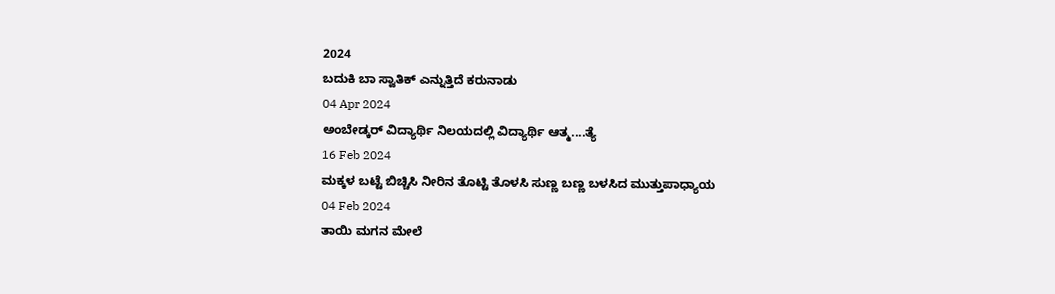2024
ಬದುಕಿ ಬಾ ಸ್ವಾತಿಕ್ ಎನ್ನುತ್ತಿದೆ ಕರುನಾಡು
04 Apr 2024
ಅಂಬೇಡ್ಕರ್ ವಿದ್ಯಾರ್ಥಿ ನಿಲಯದಲ್ಲಿ ವಿದ್ಯಾರ್ಥಿ ಆತ್ಮ....ತ್ಯೆ
16 Feb 2024
ಮಕ್ಕಳ ಬಟ್ಟೆ ಬಿಚ್ಚಿಸಿ ನೀರಿನ ತೊಟ್ಟಿ ತೊಳಸಿ ಸುಣ್ಣ ಬಣ್ಣ ಬಳಸಿದ ಮುತ್ತುಪಾಧ್ಯಾಯ
04 Feb 2024
ತಾಯಿ ಮಗನ ಮೇಲೆ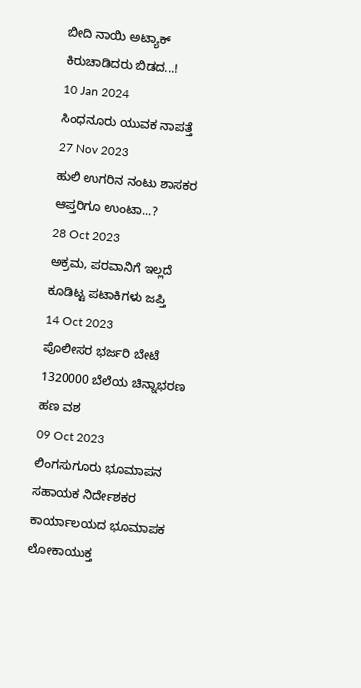ಬೀದಿ ನಾಯಿ ಅಟ್ಯಾಕ್ ಕಿರುಚಾಡಿದರು ಬಿಡದ...!
10 Jan 2024
ಸಿಂಧನೂರು ಯುವಕ ನಾಪತ್ತೆ
27 Nov 2023
ಹುಲಿ ಉಗರಿನ ನಂಟು ಶಾಸಕರ ಆಪ್ತರಿಗೂ ಉಂಟಾ...?
28 Oct 2023
ಅಕ್ರಮ, ಪರವಾನಿಗೆ ಇಲ್ಲದೆ ಕೂಡಿಟ್ಟ ಪಟಾಕಿಗಳು ಜಪ್ತಿ
14 Oct 2023
ಪೊಲೀಸರ ಭರ್ಜರಿ ಬೇಟೆ 1320000 ಬೆಲೆಯ ಚಿನ್ನಾಭರಣ ಹಣ ವಶ
09 Oct 2023
ಲಿಂಗಸುಗೂರು ಭೂಮಾಪನ ಸಹಾಯಕ ನಿರ್ದೇಶಕರ ಕಾರ್ಯಾಲಯದ ಭೂಮಾಪಕ ಲೋಕಾಯುಕ್ತ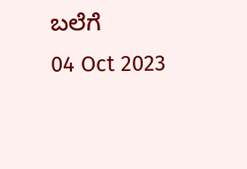ಬಲೆಗೆ
04 Oct 2023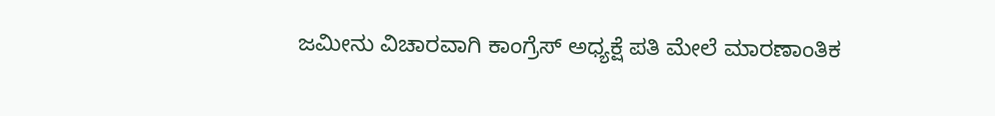ಜಮೀನು ವಿಚಾರವಾಗಿ ಕಾಂಗ್ರೆಸ್ ಅಧ್ಯಕ್ಷೆ ಪತಿ ಮೇಲೆ ಮಾರಣಾಂತಿಕ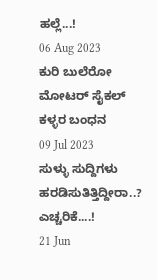ಹಲ್ಲೆ...!
06 Aug 2023
ಕುರಿ ಬುಲೆರೋ ಮೋಟರ್ ಸೈಕಲ್ ಕಳ್ಳರ ಬಂಧನ
09 Jul 2023
ಸುಳ್ಳು ಸುದ್ದಿಗಳು ಹರಡಿಸುತಿತ್ತಿದ್ದೀರಾ..? ಎಚ್ಚರಿಕೆ....!
21 Jun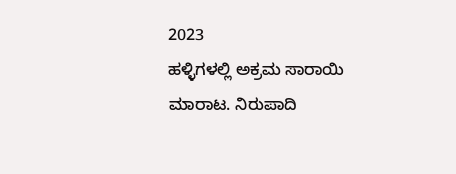2023
ಹಳ್ಳಿಗಳಲ್ಲಿ ಅಕ್ರಮ ಸಾರಾಯಿ ಮಾರಾಟ. ನಿರುಪಾದಿ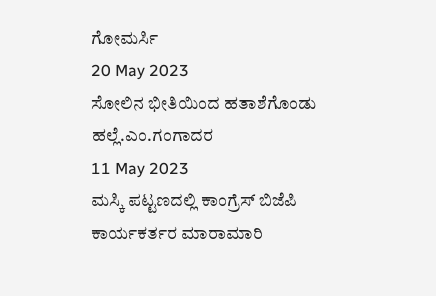ಗೋಮರ್ಸಿ
20 May 2023
ಸೋಲಿನ ಭೀತಿಯಿಂದ ಹತಾಶೆಗೊಂಡು ಹಲ್ಲೆ.ಎಂ.ಗಂಗಾದರ
11 May 2023
ಮಸ್ಕಿ ಪಟ್ಟಣದಲ್ಲಿ ಕಾಂಗ್ರೆಸ್ ಬಿಜೆಪಿ ಕಾರ್ಯಕರ್ತರ ಮಾರಾಮಾರಿ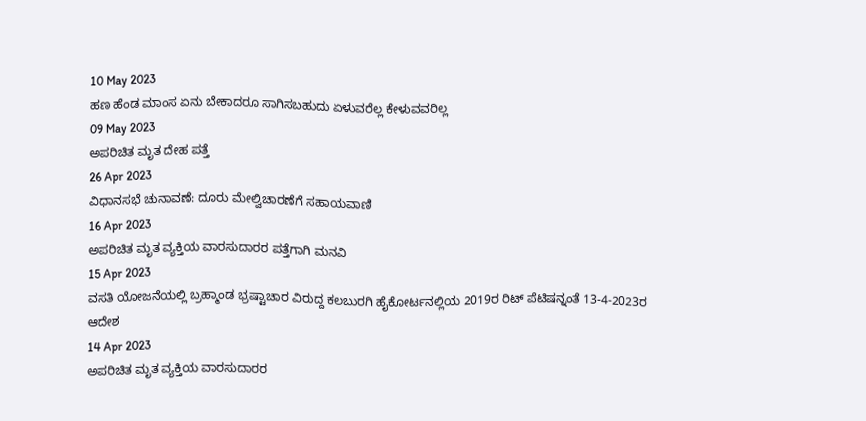10 May 2023
ಹಣ ಹೆಂಡ ಮಾಂಸ ಏನು ಬೇಕಾದರೂ ಸಾಗಿಸಬಹುದು ಏಳುವರೆಲ್ಲ ಕೇಳುವವರಿಲ್ಲ
09 May 2023
ಅಪರಿಚಿತ ಮೃತ ದೇಹ ಪತ್ತೆ
26 Apr 2023
ವಿಧಾನಸಭೆ ಚುನಾವಣೆ: ದೂರು ಮೇಲ್ವಿಚಾರಣೆಗೆ ಸಹಾಯವಾಣಿ
16 Apr 2023
ಅಪರಿಚಿತ ಮೃತ ವ್ಯಕ್ತಿಯ ವಾರಸುದಾರರ ಪತ್ತೆಗಾಗಿ ಮನವಿ
15 Apr 2023
ವಸತಿ ಯೋಜನೆಯಲ್ಲಿ ಬ್ರಹ್ಮಾಂಡ ಭ್ರಷ್ಟಾಚಾರ ವಿರುದ್ದ ಕಲಬುರಗಿ ಹೈಕೋರ್ಟನಲ್ಲಿಯ 2019ರ ರಿಟ್ ಪೆಟಿಷನ್ನಂತೆ 13-4-2023ರ ಆದೇಶ
14 Apr 2023
ಅಪರಿಚಿತ ಮೃತ ವ್ಯಕ್ತಿಯ ವಾರಸುದಾರರ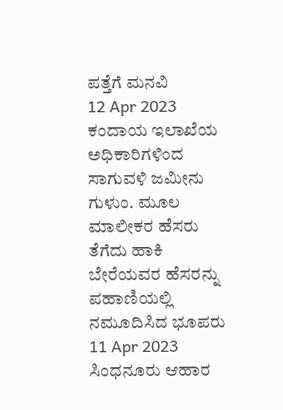ಪತ್ತೆಗೆ ಮನವಿ
12 Apr 2023
ಕಂದಾಯ ಇಲಾಖೆಯ ಅಧಿಕಾರಿಗಳಿಂದ ಸಾಗುವಳಿ ಜಮೀನು ಗುಳುಂ. ಮೂಲ ಮಾಲೀಕರ ಹೆಸರು ತೆಗೆದು ಹಾಕಿ ಬೇರೆಯವರ ಹೆಸರನ್ನು ಪಹಾಣಿಯಲ್ಲಿ ನಮೂದಿಸಿದ ಭೂಪರು
11 Apr 2023
ಸಿಂಧನೂರು ಆಹಾರ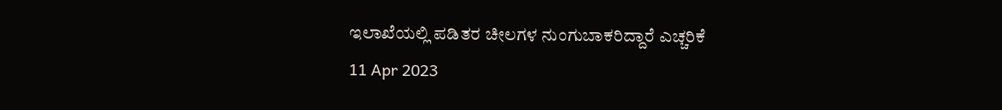ಇಲಾಖೆಯಲ್ಲಿ ಪಡಿತರ ಚೀಲಗಳ ನುಂಗುಬಾಕರಿದ್ದಾರೆ ಎಚ್ಚರಿಕೆ
11 Apr 2023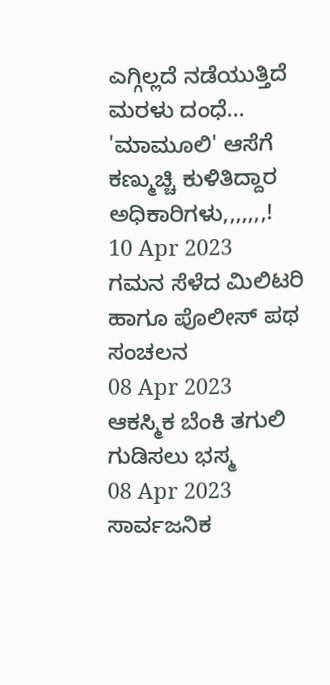ಎಗ್ಗಿಲ್ಲದೆ ನಡೆಯುತ್ತಿದೆ ಮರಳು ದಂಧೆ... 'ಮಾಮೂಲಿ' ಆಸೆಗೆ ಕಣ್ಮುಚ್ಚಿ ಕುಳಿತಿದ್ದಾರ ಅಧಿಕಾರಿಗಳು,,,,,,,!
10 Apr 2023
ಗಮನ ಸೆಳೆದ ಮಿಲಿಟರಿ ಹಾಗೂ ಪೊಲೀಸ್ ಪಥ ಸಂಚಲನ
08 Apr 2023
ಆಕಸ್ಮಿಕ ಬೆಂಕಿ ತಗುಲಿ ಗುಡಿಸಲು ಭಸ್ಮ
08 Apr 2023
ಸಾರ್ವಜನಿಕ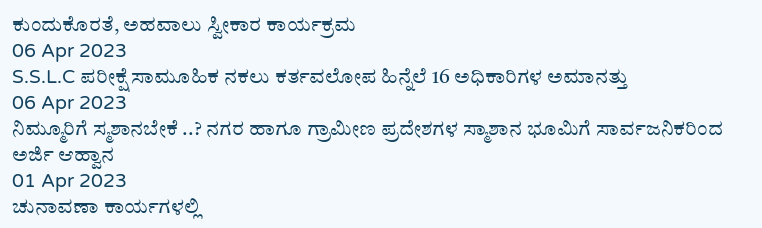ಕುಂದುಕೊರತೆ, ಅಹವಾಲು ಸ್ವೀಕಾರ ಕಾರ್ಯಕ್ರಮ
06 Apr 2023
S.S.L.C ಪರೀಕ್ಷೆ ಸಾಮೂಹಿಕ ನಕಲು ಕರ್ತವಲೋಪ ಹಿನ್ನೆಲೆ 16 ಅಧಿಕಾರಿಗಳ ಅಮಾನತ್ತು
06 Apr 2023
ನಿಮ್ಮೂರಿಗೆ ಸ್ಮಶಾನಬೇಕೆ ..? ನಗರ ಹಾಗೂ ಗ್ರಾಮೀಣ ಪ್ರದೇಶಗಳ ಸ್ಮಾಶಾನ ಭೂಮಿಗೆ ಸಾರ್ವಜನಿಕರಿಂದ ಅರ್ಜಿ ಆಹ್ವಾನ
01 Apr 2023
ಚುನಾವಣಾ ಕಾರ್ಯಗಳಲ್ಲಿ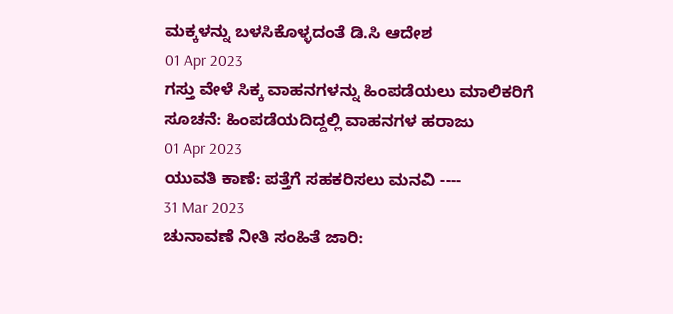ಮಕ್ಕಳನ್ನು ಬಳಸಿಕೊಳ್ಳದಂತೆ ಡಿ.ಸಿ ಆದೇಶ
01 Apr 2023
ಗಸ್ತು ವೇಳೆ ಸಿಕ್ಕ ವಾಹನಗಳನ್ನು ಹಿಂಪಡೆಯಲು ಮಾಲಿಕರಿಗೆ ಸೂಚನೆ: ಹಿಂಪಡೆಯದಿದ್ದಲ್ಲಿ ವಾಹನಗಳ ಹರಾಜು
01 Apr 2023
ಯುವತಿ ಕಾಣೆ: ಪತ್ತೆಗೆ ಸಹಕರಿಸಲು ಮನವಿ ----
31 Mar 2023
ಚುನಾವಣೆ ನೀತಿ ಸಂಹಿತೆ ಜಾರಿ: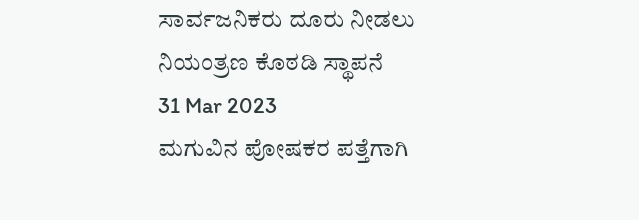ಸಾರ್ವಜನಿಕರು ದೂರು ನೀಡಲು ನಿಯಂತ್ರಣ ಕೊಠಡಿ ಸ್ಥಾಪನೆ
31 Mar 2023
ಮಗುವಿನ ಪೋಷಕರ ಪತ್ತೆಗಾಗಿ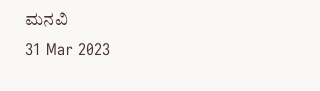ಮನವಿ
31 Mar 2023